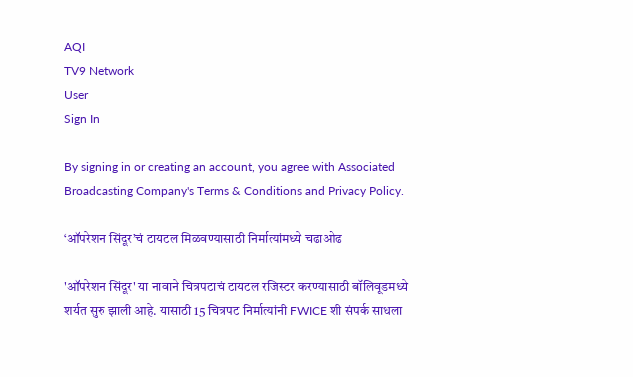AQI
TV9 Network
User
Sign In

By signing in or creating an account, you agree with Associated Broadcasting Company's Terms & Conditions and Privacy Policy.

‘ऑपरेशन सिंदूर’चं टायटल मिळवण्यासाठी निर्मात्यांमध्ये चढाओढ

'ऑपरेशन सिंदूर' या नावाने चित्रपटाचं टायटल रजिस्टर करण्यासाठी बॉलिवूडमध्ये शर्यत सुरु झाली आहे. यासाठी 15 चित्रपट निर्मात्यांनी FWICE शी संपर्क साधला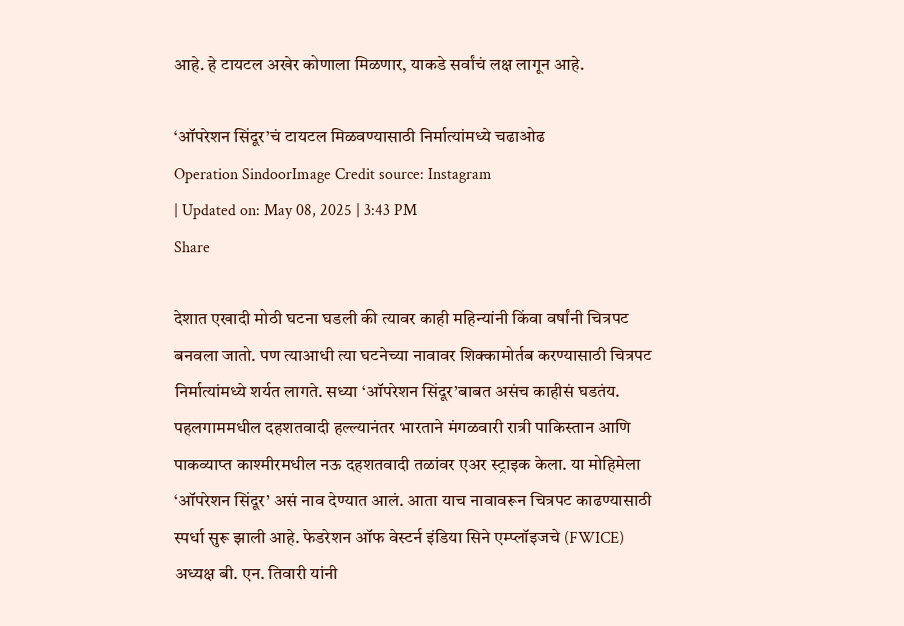आहे. हे टायटल अखेर कोणाला मिळणार, याकडे सर्वांचं लक्ष लागून आहे.

‘ऑपरेशन सिंदूर’चं टायटल मिळवण्यासाठी निर्मात्यांमध्ये चढाओढ
Operation SindoorImage Credit source: Instagram
| Updated on: May 08, 2025 | 3:43 PM
Share

देशात एखादी मोठी घटना घडली की त्यावर काही महिन्यांनी किंवा वर्षांनी चित्रपट बनवला जातो. पण त्याआधी त्या घटनेच्या नावावर शिक्कामोर्तब करण्यासाठी चित्रपट निर्मात्यांमध्ये शर्यत लागते. सध्या ‘ऑपरेशन सिंदूर’बाबत असंच काहीसं घडतंय. पहलगाममधील दहशतवादी हल्ल्यानंतर भारताने मंगळवारी रात्री पाकिस्तान आणि पाकव्याप्त काश्मीरमधील नऊ दहशतवादी तळांवर एअर स्ट्राइक केला. या मोहिमेला ‘ऑपरेशन सिंदूर’ असं नाव देण्यात आलं. आता याच नावावरून चित्रपट काढण्यासाठी स्पर्धा सुरू झाली आहे. फेडरेशन ऑफ वेस्टर्न इंडिया सिने एम्प्लॉइजचे (FWICE) अध्यक्ष बी. एन. तिवारी यांनी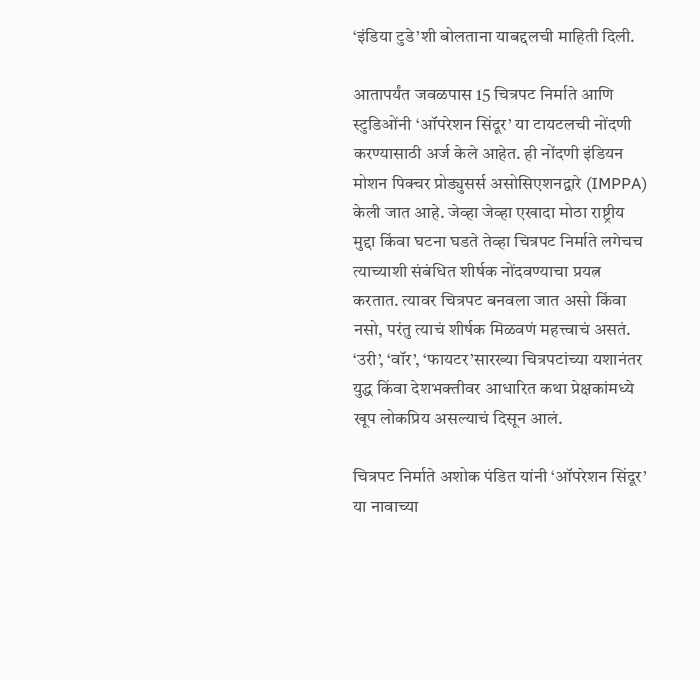‘इंडिया टुडे’शी बोलताना याबद्दलची माहिती दिली.

आतापर्यंत जवळपास 15 चित्रपट निर्माते आणि स्टुडिओंनी ‘ऑपरेशन सिंदूर’ या टायटलची नोंदणी करण्यासाठी अर्ज केले आहेत. ही नोंदणी इंडियन मोशन पिक्चर प्रोड्युसर्स असोसिएशनद्वारे (IMPPA) केली जात आहे. जेव्हा जेव्हा एखादा मोठा राष्ट्रीय मुद्दा किंवा घटना घडते तेव्हा चित्रपट निर्माते लगेचच त्याच्याशी संबंधित शीर्षक नोंदवण्याचा प्रयत्न करतात. त्यावर चित्रपट बनवला जात असो किंवा नसो, परंतु त्याचं शीर्षक मिळवणं महत्त्वाचं असतं. ‘उरी’, ‘वॉर’, ‘फायटर’सारख्या चित्रपटांच्या यशानंतर युद्ध किंवा देशभक्तीवर आधारित कथा प्रेक्षकांमध्ये खूप लोकप्रिय असल्याचं दिसून आलं.

चित्रपट निर्माते अशोक पंडित यांनी ‘ऑपरेशन सिंदूर’ या नावाच्या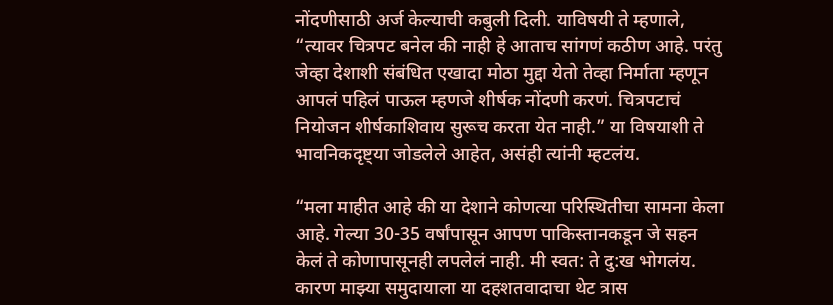नोंदणीसाठी अर्ज केल्याची कबुली दिली. याविषयी ते म्हणाले, “त्यावर चित्रपट बनेल की नाही हे आताच सांगणं कठीण आहे. परंतु जेव्हा देशाशी संबंधित एखादा मोठा मुद्दा येतो तेव्हा निर्माता म्हणून आपलं पहिलं पाऊल म्हणजे शीर्षक नोंदणी करणं. चित्रपटाचं नियोजन शीर्षकाशिवाय सुरूच करता येत नाही.” या विषयाशी ते भावनिकदृष्ट्या जोडलेले आहेत, असंही त्यांनी म्हटलंय.

“मला माहीत आहे की या देशाने कोणत्या परिस्थितीचा सामना केला आहे. गेल्या 30-35 वर्षांपासून आपण पाकिस्तानकडून जे सहन केलं ते कोणापासूनही लपलेलं नाही. मी स्वत: ते दु:ख भोगलंय. कारण माझ्या समुदायाला या दहशतवादाचा थेट त्रास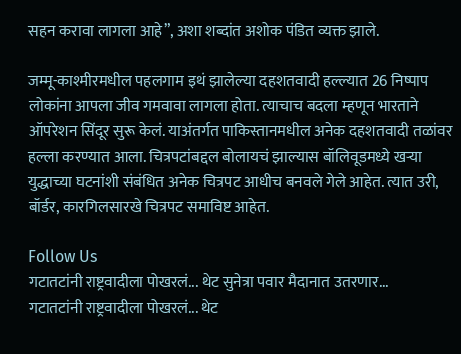सहन करावा लागला आहे”, अशा शब्दांत अशोक पंडित व्यक्त झाले.

जम्मू-काश्मीरमधील पहलगाम इथं झालेल्या दहशतवादी हल्ल्यात 26 निष्पाप लोकांना आपला जीव गमवावा लागला होता. त्याचाच बदला म्हणून भारताने ऑपरेशन सिंदूर सुरू केलं. याअंतर्गत पाकिस्तानमधील अनेक दहशतवादी तळांवर हल्ला करण्यात आला. चित्रपटांबद्दल बोलायचं झाल्यास बॉलिवूडमध्ये खऱ्या युद्धाच्या घटनांशी संबंधित अनेक चित्रपट आधीच बनवले गेले आहेत. त्यात उरी, बॉर्डर, कारगिलसारखे चित्रपट समाविष्ट आहेत.

Follow Us
गटातटांनी राष्ट्रवादीला पोखरलं... थेट सुनेत्रा पवार मैदानात उतरणार...
गटातटांनी राष्ट्रवादीला पोखरलं... थेट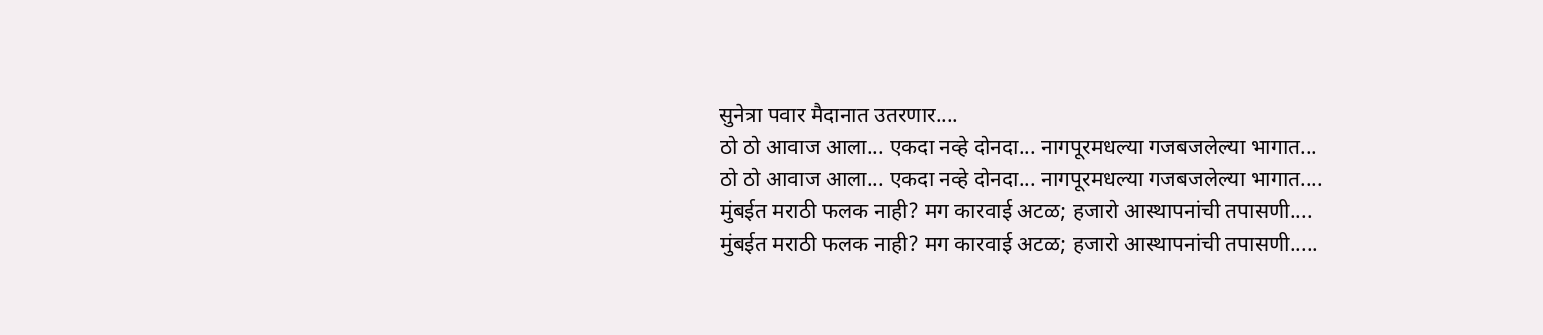सुनेत्रा पवार मैदानात उतरणार....
ठो ठो आवाज आला... एकदा नव्हे दोनदा... नागपूरमधल्या गजबजलेल्या भागात...
ठो ठो आवाज आला... एकदा नव्हे दोनदा... नागपूरमधल्या गजबजलेल्या भागात....
मुंबईत मराठी फलक नाही? मग कारवाई अटळ; हजारो आस्थापनांची तपासणी....
मुंबईत मराठी फलक नाही? मग कारवाई अटळ; हजारो आस्थापनांची तपासणी.....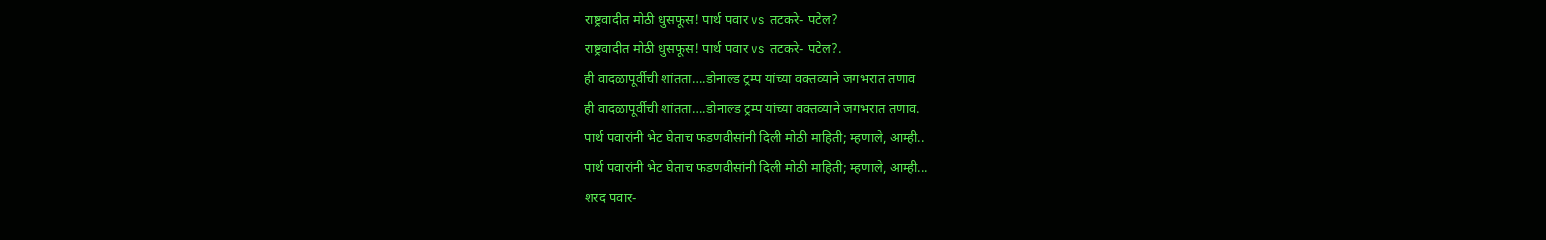राष्ट्रवादीत मोठी धुसफूस! पार्थ पवार vs तटकरे- पटेल?
राष्ट्रवादीत मोठी धुसफूस! पार्थ पवार vs तटकरे- पटेल?.
ही वादळापूर्वीची शांतता….डोनाल्ड ट्रम्प यांच्या वक्तव्याने जगभरात तणाव
ही वादळापूर्वीची शांतता….डोनाल्ड ट्रम्प यांच्या वक्तव्याने जगभरात तणाव.
पार्थ पवारांनी भेट घेताच फडणवीसांनी दिली मोठी माहिती; म्हणाले, आम्ही..
पार्थ पवारांनी भेट घेताच फडणवीसांनी दिली मोठी माहिती; म्हणाले, आम्ही...
शरद पवार-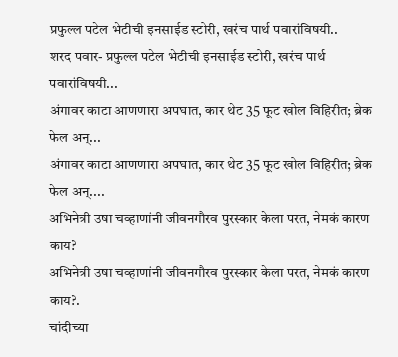प्रफुल्ल पटेल भेटीची इनसाईड स्टोरी, खरंच पार्थ पवारांविषयी..
शरद पवार- प्रफुल्ल पटेल भेटीची इनसाईड स्टोरी, खरंच पार्थ पवारांविषयी...
अंगावर काटा आणणारा अपघात, कार थेट 35 फूट खोल विहिरीत; ब्रेक फेल अन्...
अंगावर काटा आणणारा अपघात, कार थेट 35 फूट खोल विहिरीत; ब्रेक फेल अन्....
अभिनेत्री उषा चव्हाणांनी जीवनगौरव पुरस्कार केला परत, नेमकं कारण काय?
अभिनेत्री उषा चव्हाणांनी जीवनगौरव पुरस्कार केला परत, नेमकं कारण काय?.
चांदीच्या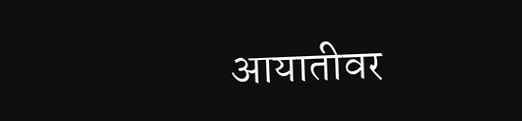आयातीवर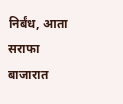निर्बंध, आता सराफा बाजारात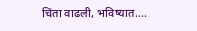चिंता वाढली, भविष्यात....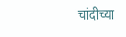चांदीच्या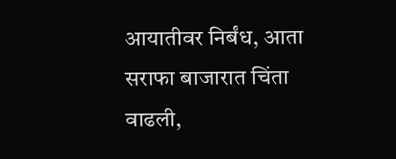आयातीवर निर्बंध, आता सराफा बाजारात चिंता वाढली,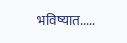भविष्यात.....